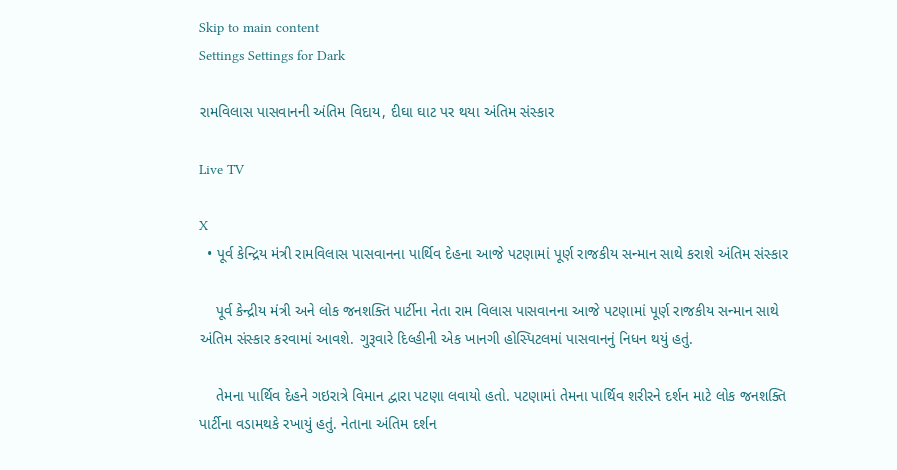Skip to main content
Settings Settings for Dark

રામવિલાસ પાસવાનની અંતિમ વિદાય, દીઘા ઘાટ પર થયા અંતિમ સંસ્કાર

Live TV

X
  • પૂર્વ કેન્દ્રિય મંત્રી રામવિલાસ પાસવાનના પાર્થિવ દેહના આજે પટણામાં પૂર્ણ રાજકીય સન્માન સાથે કરાશે અંતિમ સંસ્કાર

    પૂર્વ કેન્દ્રીય મંત્રી અને લોક જનશક્તિ પાર્ટીના નેતા રામ વિલાસ પાસવાનના આજે પટણામાં પૂર્ણ રાજકીય સન્માન સાથે અંતિમ સંસ્કાર કરવામાં આવશે. ગુરૂવારે દિલ્હીની એક ખાનગી હોસ્પિટલમાં પાસવાનનું નિધન થયું હતું.

    તેમના પાર્થિવ દેહને ગઇરાત્રે વિમાન દ્વારા પટણા લવાયો હતો. પટણામાં તેમના પાર્થિવ શરીરને દર્શન માટે લોક જનશક્તિ પાર્ટીના વડામથકે રખાયું હતું. નેતાના અંતિમ દર્શન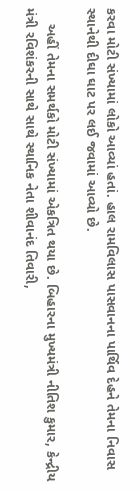કરવા મોટી સંખ્યામાં લોકો આવ્યાં હતાં. હાલ રામવિલાસ પાસવાનના પાર્થિવ દેહને તેમના નિવાસ સ્થાનેથી દીઘા ઘાટ પર લઈ જવામાં આવ્યો છે.

    અહીં તેમના સમર્થકો મોટી સંખ્યામાં એકત્રિત થયા છે. બિહારના મુખ્યમંત્રી નીતિશ કુમાર, કેન્દ્રીય મંત્રી રવિશંકરની સાથે સાથે સ્થાનિક નેતા શીવાનંદ તિવારી,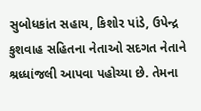સુબોધકાંત સહાય, કિશોર પાંડે, ઉપેન્દ્ર કુશવાહ સહિતના નેતાઓ સદગત નેતાને શ્રધ્ધાંજલી આપવા પહોચ્યા છે. તેમના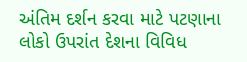અંતિમ દર્શન કરવા માટે પટણાના લોકો ઉપરાંત દેશના વિવિધ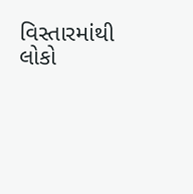વિસ્તારમાંથી લોકો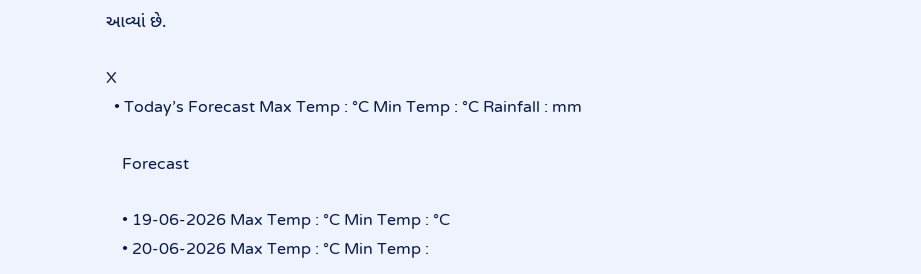આવ્યાં છે.

X
  • Today’s Forecast Max Temp : °C Min Temp : °C Rainfall : mm

    Forecast

    • 19-06-2026 Max Temp : °C Min Temp : °C
    • 20-06-2026 Max Temp : °C Min Temp :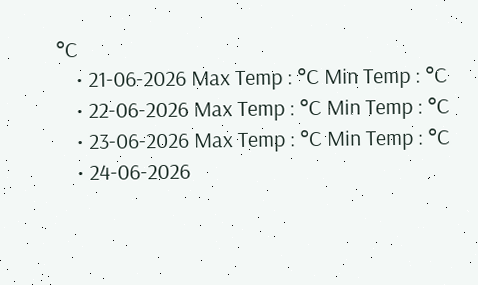°C
    • 21-06-2026 Max Temp : °C Min Temp : °C
    • 22-06-2026 Max Temp : °C Min Temp : °C
    • 23-06-2026 Max Temp : °C Min Temp : °C
    • 24-06-2026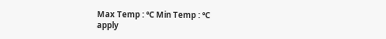Max Temp : °C Min Temp : °C
apply